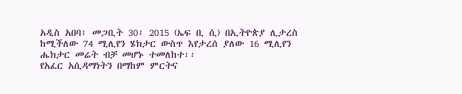አዲስ አበባ፣ መጋቢት 30፣ 2015 (ኤፍ ቢ ሲ) በኢትዮጵያ ሊታረስ ከሚችለው 74 ሚሊየን ሄክታር ውስጥ እየታረሰ ያለው 16 ሚሊየን ሔክታር መሬት ብቻ መሆኑ ተመለከተ፡፡
የአፈር አሲዳማነትን በማከም ምርትና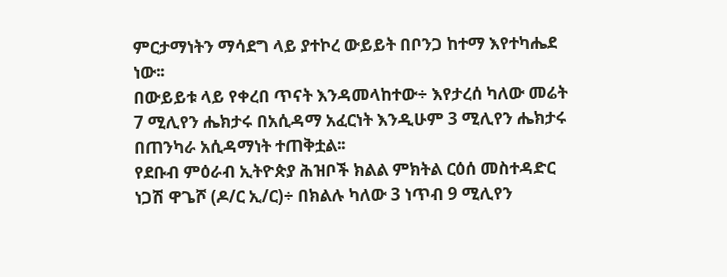ምርታማነትን ማሳደግ ላይ ያተኮረ ውይይት በቦንጋ ከተማ እየተካሔደ ነው፡፡
በውይይቱ ላይ የቀረበ ጥናት እንዳመላከተው÷ እየታረሰ ካለው መሬት 7 ሚሊየን ሔክታሩ በአሲዳማ አፈርነት እንዲሁም 3 ሚሊየን ሔክታሩ በጠንካራ አሲዳማነት ተጠቅቷል፡፡
የደቡብ ምዕራብ ኢትዮጵያ ሕዝቦች ክልል ምክትል ርዕሰ መስተዳድር ነጋሽ ዋጌሾ (ዶ/ር ኢ/ር)÷ በክልሉ ካለው 3 ነጥብ 9 ሚሊየን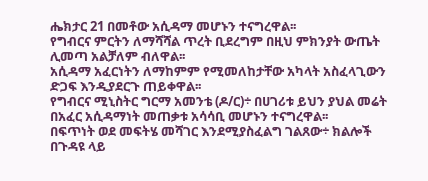ሔክታር 21 በመቶው አሲዳማ መሆኑን ተናግረዋል፡፡
የግብርና ምርትን ለማሻሻል ጥረት ቢደረግም በዚህ ምክንያት ውጤት ሊመጣ አልቻለም ብለዋል፡፡
አሲዳማ አፈርነትን ለማከምም የሚመለከታቸው አካላት አስፈላጊውን ድጋፍ እንዲያደርጉ ጠይቀዋል፡፡
የግብርና ሚኒስትር ግርማ አመንቴ (ዶ/ር)÷ በሀገሪቱ ይህን ያህል መሬት በአፈር አሲዳማነት መጠቃቱ አሳሳቢ መሆኑን ተናግረዋል፡፡
በፍጥነት ወደ መፍትሄ መሻገር እንደሚያስፈልግ ገልጸው÷ ክልሎች በጉዳዩ ላይ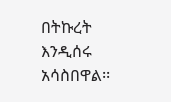በትኩረት እንዲሰሩ አሳስበዋል፡፡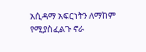አሲዳማ አፍርነትን ለማከም የሚያስፈልጉ ኖራ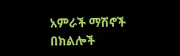አምራች ማሽኖች በክልሎች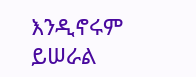እንዲኖሩም ይሠራል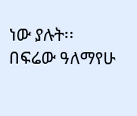ነው ያሉት፡፡
በፍሬው ዓለማየሁ